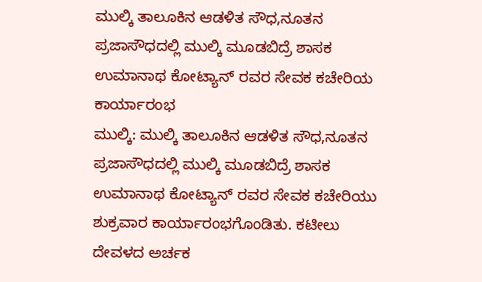ಮುಲ್ಕಿ ತಾಲೂಕಿನ ಆಡಳಿತ ಸೌಧ,ನೂತನ ಪ್ರಜಾಸೌಧದಲ್ಲಿ ಮುಲ್ಕಿ ಮೂಡಬಿದ್ರೆ ಶಾಸಕ ಉಮಾನಾಥ ಕೋಟ್ಯಾನ್ ರವರ ಸೇವಕ ಕಚೇರಿಯ ಕಾರ್ಯಾರಂಭ
ಮುಲ್ಕಿ: ಮುಲ್ಕಿ ತಾಲೂಕಿನ ಆಡಳಿತ ಸೌಧ,ನೂತನ ಪ್ರಜಾಸೌಧದಲ್ಲಿ ಮುಲ್ಕಿ ಮೂಡಬಿದ್ರೆ ಶಾಸಕ ಉಮಾನಾಥ ಕೋಟ್ಯಾನ್ ರವರ ಸೇವಕ ಕಚೇರಿಯು ಶುಕ್ರವಾರ ಕಾರ್ಯಾರಂಭಗೊಂಡಿತು. ಕಟೀಲು ದೇವಳದ ಅರ್ಚಕ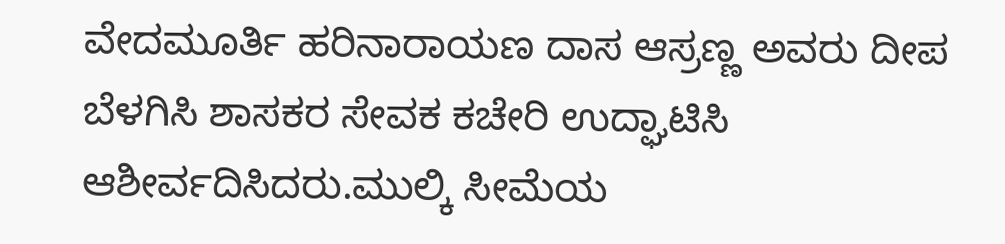ವೇದಮೂರ್ತಿ ಹರಿನಾರಾಯಣ ದಾಸ ಆಸ್ರಣ್ಣ ಅವರು ದೀಪ ಬೆಳಗಿಸಿ ಶಾಸಕರ ಸೇವಕ ಕಚೇರಿ ಉದ್ಘಾಟಿಸಿ ಆಶೀರ್ವದಿಸಿದರು.ಮುಲ್ಕಿ ಸೀಮೆಯ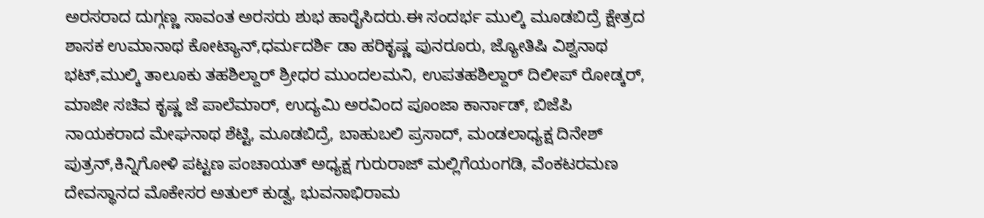ಅರಸರಾದ ದುಗ್ಗಣ್ಣ ಸಾವಂತ ಅರಸರು ಶುಭ ಹಾರೈಸಿದರು.ಈ ಸಂದರ್ಭ ಮುಲ್ಕಿ ಮೂಡಬಿದ್ರೆ ಕ್ಷೇತ್ರದ ಶಾಸಕ ಉಮಾನಾಥ ಕೋಟ್ಯಾನ್,ಧರ್ಮದರ್ಶಿ ಡಾ ಹರಿಕೃಷ್ಣ ಪುನರೂರು, ಜ್ಯೋತಿಷಿ ವಿಶ್ವನಾಥ ಭಟ್,ಮುಲ್ಕಿ ತಾಲೂಕು ತಹಶಿಲ್ದಾರ್ ಶ್ರೀಧರ ಮುಂದಲಮನಿ, ಉಪತಹಶಿಲ್ದಾರ್ ದಿಲೀಪ್ ರೋಡ್ಕರ್, ಮಾಜೀ ಸಚಿವ ಕೃಷ್ಣ ಜೆ ಪಾಲೆಮಾರ್, ಉದ್ಯಮಿ ಅರವಿಂದ ಪೂಂಜಾ ಕಾರ್ನಾಡ್, ಬಿಜೆಪಿ ನಾಯಕರಾದ ಮೇಘನಾಥ ಶೆಟ್ಟಿ, ಮೂಡಬಿದ್ರೆ, ಬಾಹುಬಲಿ ಪ್ರಸಾದ್, ಮಂಡಲಾಧ್ಯಕ್ಷ ದಿನೇಶ್ ಪುತ್ರನ್,ಕಿನ್ನಿಗೋಳಿ ಪಟ್ಟಣ ಪಂಚಾಯತ್ ಅಧ್ಯಕ್ಷ ಗುರುರಾಜ್ ಮಲ್ಲಿಗೆಯಂಗಡಿ, ವೆಂಕಟರಮಣ ದೇವಸ್ಥಾನದ ಮೊಕೇಸರ ಅತುಲ್ ಕುಡ್ವ, ಭುವನಾಭಿರಾಮ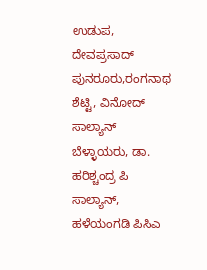ಉಡುಪ, ದೇವಪ್ರಸಾದ್ ಪುನರೂರು,ರಂಗನಾಥ ಶೆಟ್ಟಿ, ವಿನೋದ್ ಸಾಲ್ಯಾನ್ ಬೆಳ್ಳಾಯರು, ಡಾ. ಹರಿಶ್ಚಂದ್ರ ಪಿ ಸಾಲ್ಯಾನ್, ಹಳೆಯಂಗಡಿ ಪಿಸಿಎ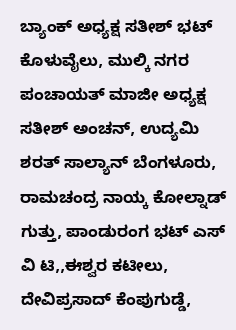ಬ್ಯಾಂಕ್ ಅಧ್ಯಕ್ಷ ಸತೀಶ್ ಭಟ್ ಕೊಳುವೈಲು, ಮುಲ್ಕಿ ನಗರ ಪಂಚಾಯತ್ ಮಾಜೀ ಅಧ್ಯಕ್ಷ ಸತೀಶ್ ಅಂಚನ್, ಉದ್ಯಮಿ ಶರತ್ ಸಾಲ್ಯಾನ್ ಬೆಂಗಳೂರು, ರಾಮಚಂದ್ರ ನಾಯ್ಕ ಕೋಲ್ನಾಡ್ ಗುತ್ತು, ಪಾಂಡುರಂಗ ಭಟ್ ಎಸ್ ವಿ ಟಿ,,ಈಶ್ವರ ಕಟೀಲು, ದೇವಿಪ್ರಸಾದ್ ಕೆಂಪುಗುಡ್ಡೆ,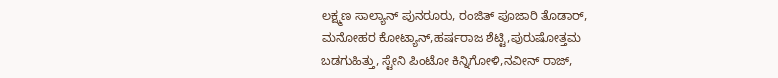ಲಕ್ಷ್ಮಣ ಸಾಲ್ಯಾನ್ ಪುನರೂರು, ರಂಜಿತ್ ಪೂಜಾರಿ ತೊಡಾರ್, ಮನೋಹರ ಕೋಟ್ಯಾನ್,ಹರ್ಷರಾಜ ಶೆಟ್ಟಿ,ಪುರುಷೋತ್ತಮ ಬಡಗುಹಿತ್ತು, ಸ್ಟೇನಿ ಪಿಂಟೋ ಕಿನ್ನಿಗೋಳಿ,ನವೀನ್ ರಾಜ್,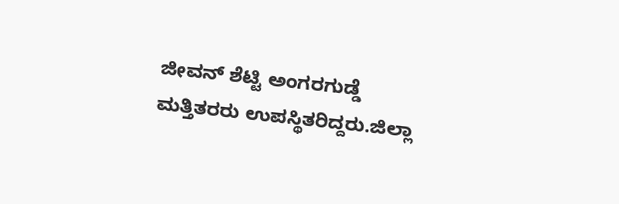ಜೀವನ್ ಶೆಟ್ಟಿ ಅಂಗರಗುಡ್ಡೆ ಮತ್ತಿತರರು ಉಪಸ್ಥಿತರಿದ್ದರು.ಜಿಲ್ಲಾ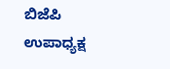ಬಿಜೆಪಿ ಉಪಾಧ್ಯಕ್ಷ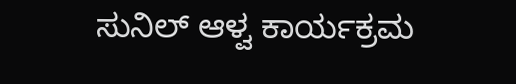ಸುನಿಲ್ ಆಳ್ವ ಕಾರ್ಯಕ್ರಮ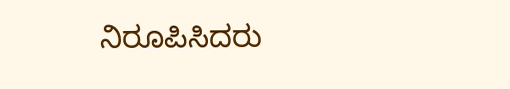ನಿರೂಪಿಸಿದರು